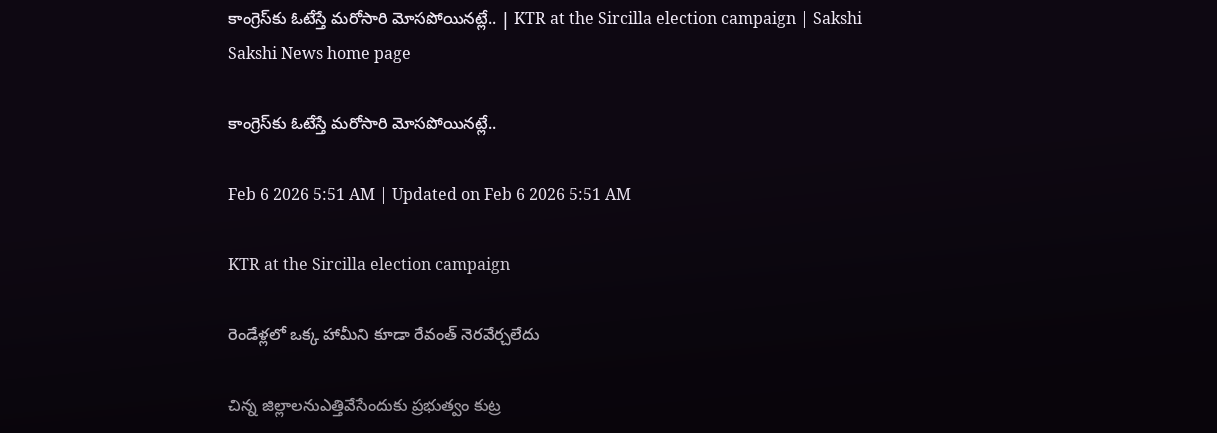కాంగ్రెస్‌కు ఓటేస్తే మరోసారి మోసపోయినట్లే.. | KTR at the Sircilla election campaign | Sakshi
Sakshi News home page

కాంగ్రెస్‌కు ఓటేస్తే మరోసారి మోసపోయినట్లే..

Feb 6 2026 5:51 AM | Updated on Feb 6 2026 5:51 AM

KTR at the Sircilla election campaign

రెండేళ్లలో ఒక్క హామీని కూడా రేవంత్‌ నెరవేర్చలేదు

చిన్న జిల్లాలనుఎత్తివేసేందుకు ప్రభుత్వం కుట్ర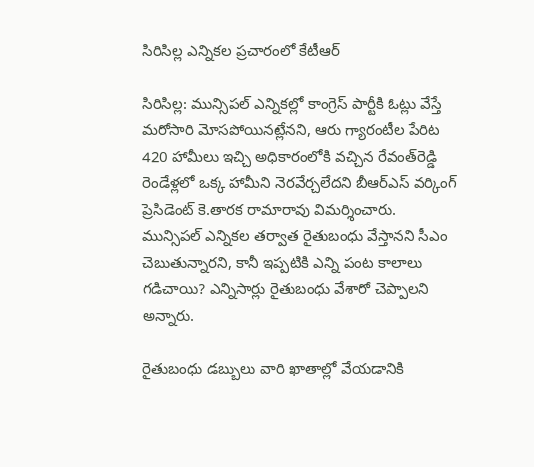సిరిసిల్ల ఎన్నికల ప్రచారంలో కేటీఆర్‌

సిరిసిల్ల: మున్సిపల్‌ ఎన్నికల్లో కాంగ్రెస్‌ పార్టీకి ఓట్లు వేస్తే మరోసారి మోసపోయినట్లేనని, ఆరు గ్యారంటీల పేరిట 420 హామీలు ఇచ్చి అధికారంలోకి వచ్చిన రేవంత్‌రెడ్డి రెండేళ్లలో ఒక్క హామీని నెరవేర్చలేదని బీఆర్‌ఎస్‌ వర్కింగ్‌ ప్రెసిడెంట్‌ కె.తారక రామారావు విమర్శించారు. మున్సిపల్‌ ఎన్నికల తర్వాత రైతుబంధు వేస్తానని సీఎం చెబుతున్నారని, కానీ ఇప్పటికి ఎన్ని పంట కాలాలు గడిచాయి? ఎన్నిసార్లు రైతుబంధు వేశారో చెప్పాలని అన్నారు.

రైతుబంధు డబ్బులు వారి ఖాతాల్లో వేయడానికి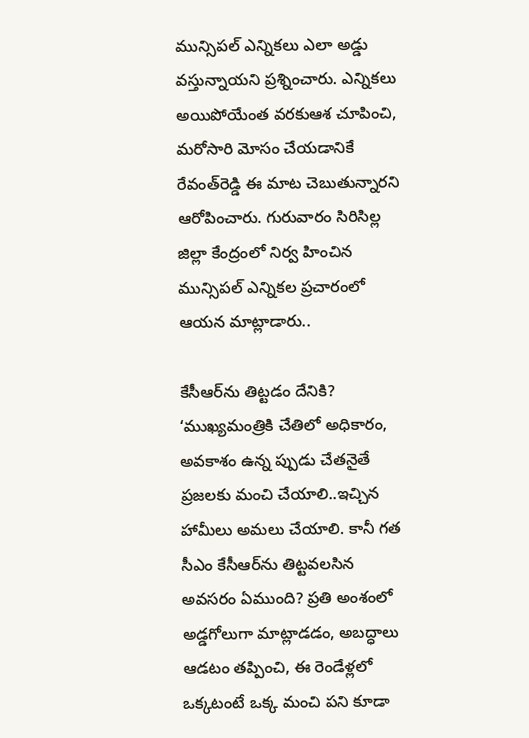మున్సిపల్‌ ఎన్నికలు ఎలా అడ్డు వస్తున్నాయని ప్రశ్నించారు. ఎన్నికలు అయిపోయేంత వరకుఆశ చూపించి, మరోసారి మోసం చేయడానికే రేవంత్‌రెడ్డి ఈ మాట చెబుతున్నారని ఆరోపించారు. గురువారం సిరిసిల్ల జిల్లా కేంద్రంలో నిర్వ హించిన మున్సిపల్‌ ఎన్నికల ప్రచారంలో ఆయన మాట్లాడారు..

కేసీఆర్‌ను తిట్టడం దేనికి?
‘ముఖ్యమంత్రికి చేతిలో అధికారం, అవకాశం ఉన్న ప్పుడు చేతనైతే ప్రజలకు మంచి చేయాలి..ఇచ్చిన హామీలు అమలు చేయాలి. కానీ గత సీఎం కేసీఆర్‌ను తిట్టవలసిన అవసరం ఏముంది? ప్రతి అంశంలో అడ్డగోలుగా మాట్లాడడం, అబద్ధాలు ఆడటం తప్పించి, ఈ రెండేళ్లలో ఒక్కటంటే ఒక్క మంచి పని కూడా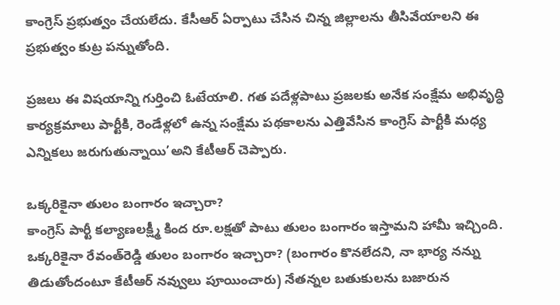కాంగ్రెస్‌ ప్రభుత్వం చేయలేదు. కేసీఆర్‌ ఏర్పాటు చేసిన చిన్న జిల్లాలను తీసివేయాలని ఈ ప్రభుత్వం కుట్ర పన్నుతోంది.

ప్రజలు ఈ విషయాన్ని గుర్తించి ఓటేయాలి. గత పదేళ్లపాటు ప్రజలకు అనేక సంక్షేమ అభివృద్ధి కార్యక్రమాలు పార్టీకి, రెండేళ్లలో ఉన్న సంక్షేమ పథకాలను ఎత్తివేసిన కాంగ్రెస్‌ పార్టీకి మధ్య ఎన్నికలు జరుగుతున్నాయి’అని కేటీఆర్‌ చెప్పారు.

ఒక్కరికైనా తులం బంగారం ఇచ్చారా?
కాంగ్రెస్‌ పార్టీ కల్యాణలక్ష్మీ కింద రూ.లక్షతో పాటు తులం బంగారం ఇస్తామని హామీ ఇచ్చింది. ఒక్కరికైనా రేవంత్‌రెడ్డి తులం బంగారం ఇచ్చారా? (బంగారం కొనలేదని, నా భార్య నన్ను తిడుతోందంటూ కేటీఆర్‌ నవ్వులు పూయించారు) నేతన్నల బతుకులను బజారున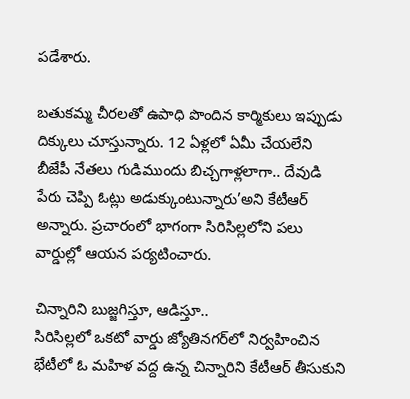పడేశారు.

బతుకమ్మ చీరలతో ఉపాధి పొందిన కార్మికులు ఇప్పుడు దిక్కులు చూస్తున్నారు. 12 ఏళ్లలో ఏమీ చేయలేని బీజేపీ నేతలు గుడిముందు బిచ్చగాళ్లలాగా.. దేవుడి పేరు చెప్పి ఓట్లు అడుక్కుంటున్నారు’అని కేటీఆర్‌ అన్నారు. ప్రచారంలో భాగంగా సిరిసిల్లలోని పలు వార్డుల్లో ఆయన పర్యటించారు.

చిన్నారిని బుజ్జగిస్తూ, ఆడిస్తూ..
సిరిసిల్లలో ఒకటో వార్డు జ్యోతినగర్‌లో నిర్వహించిన భేటీలో ఓ మహిళ వద్ద ఉన్న చిన్నారిని కేటీఆర్‌ తీసుకుని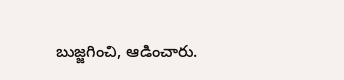బుజ్జగించి, ఆడించారు.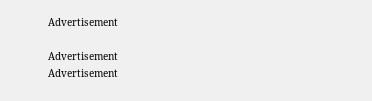Advertisement

Advertisement
Advertisement